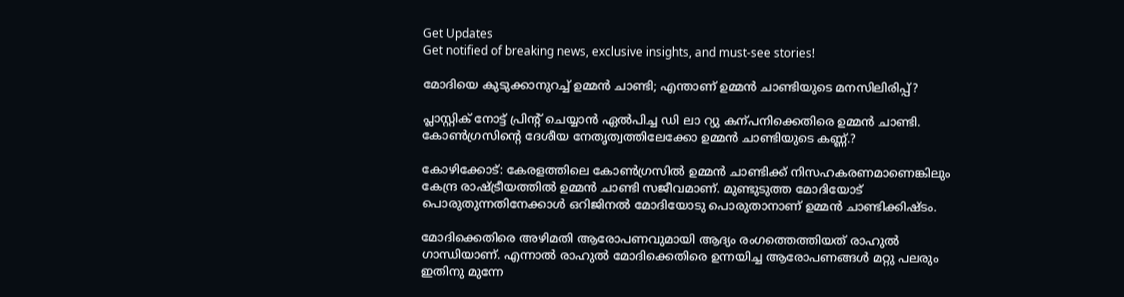Get Updates
Get notified of breaking news, exclusive insights, and must-see stories!

മോദിയെ കുടുക്കാനുറച്ച് ഉമ്മന്‍ ചാണ്ടി; എന്താണ് ഉമ്മന്‍ ചാണ്ടിയുടെ മനസിലിരിപ്പ്?

പ്ലാസ്റ്റിക് നോട്ട് പ്രിന്‍റ് ചെയ്യാന്‍ ഏല്‍പിച്ച ഡി ലാ റ്യു കന്പനിക്കെതിരെ ഉമ്മന്‍ ചാണ്ടി. കോണ്‍ഗ്രസിന്‍റെ ദേശീയ നേതൃത്വത്തിലേക്കോ ഉമ്മന്‍ ചാണ്ടിയുടെ കണ്ണ്.?

കോഴിക്കോട്: കേരളത്തിലെ കോണ്‍ഗ്രസില്‍ ഉമ്മന്‍ ചാണ്ടിക്ക് നിസഹകരണമാണെങ്കിലും കേന്ദ്ര രാഷ്ട്രീയത്തില്‍ ഉമ്മന്‍ ചാണ്ടി സജീവമാണ്. മുണ്ടുടുത്ത മോദിയോട് പൊരുതുന്നതിനേക്കാള്‍ ഒറിജിനല്‍ മോദിയോടു പൊരുതാനാണ് ഉമ്മന്‍ ചാണ്ടിക്കിഷ്ടം.

മോദിക്കെതിരെ അഴിമതി ആരോപണവുമായി ആദ്യം രംഗത്തെത്തിയത് രാഹുല്‍ ഗാന്ധിയാണ്. എന്നാല്‍ രാഹുല്‍ മോദിക്കെതിരെ ഉന്നയിച്ച ആരോപണങ്ങള്‍ മറ്റു പലരും ഇതിനു മുന്നേ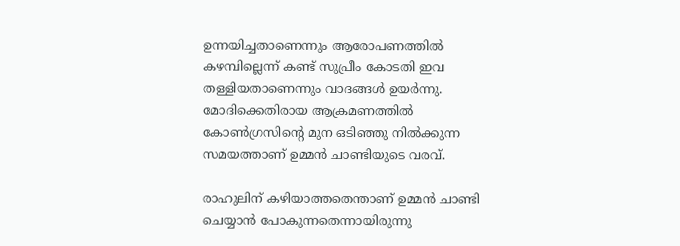ഉന്നയിച്ചതാണെന്നും ആരോപണത്തില്‍ കഴമ്പില്ലെന്ന് കണ്ട് സുപ്രീം കോടതി ഇവ തള്ളിയതാണെന്നും വാദങ്ങള്‍ ഉയര്‍ന്നു. മോദിക്കെതിരായ ആക്രമണത്തില്‍ കോണ്‍ഗ്രസിന്റെ മുന ഒടിഞ്ഞു നില്‍ക്കുന്ന സമയത്താണ് ഉമ്മന്‍ ചാണ്ടിയുടെ വരവ്.

രാഹുലിന് കഴിയാത്തതെന്താണ് ഉമ്മന്‍ ചാണ്ടി ചെയ്യാന്‍ പോകുന്നതെന്നായിരുന്നു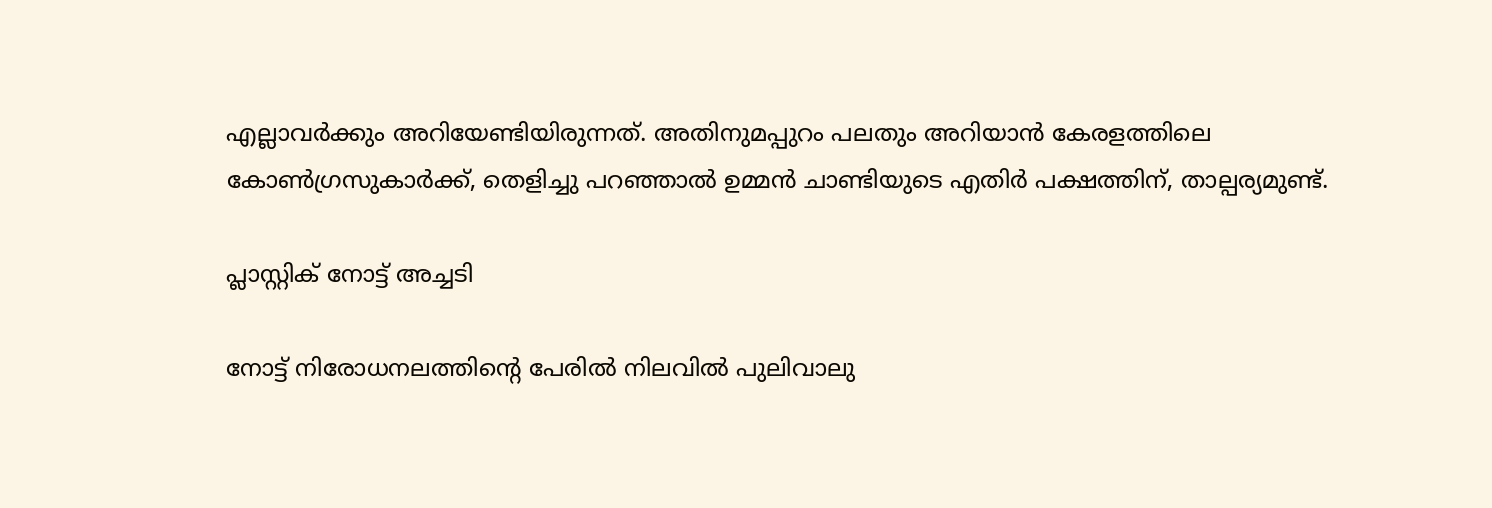എല്ലാവര്‍ക്കും അറിയേണ്ടിയിരുന്നത്. അതിനുമപ്പുറം പലതും അറിയാന്‍ കേരളത്തിലെ കോണ്‍ഗ്രസുകാര്‍ക്ക്, തെളിച്ചു പറഞ്ഞാല്‍ ഉമ്മന്‍ ചാണ്ടിയുടെ എതിര്‍ പക്ഷത്തിന്, താല്പര്യമുണ്ട്.

പ്ലാസ്റ്റിക് നോട്ട് അച്ചടി

നോട്ട് നിരോധനലത്തിന്റെ പേരില്‍ നിലവില്‍ പുലിവാലു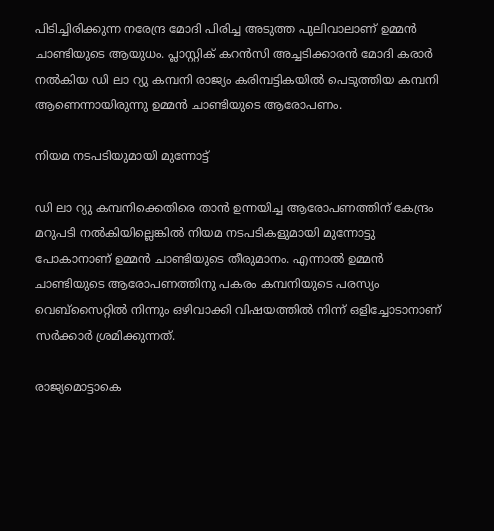പിടിച്ചിരിക്കുന്ന നരേന്ദ്ര മോദി പിരിച്ച അടുത്ത പുലിവാലാണ് ഉമ്മന്‍ ചാണ്ടിയുടെ ആയുധം. പ്ലാസ്റ്റിക് കറന്‍സി അച്ചടിക്കാരന്‍ മോദി കരാര്‍ നല്‍കിയ ഡി ലാ റ്യു കമ്പനി രാജ്യം കരിമ്പട്ടികയില്‍ പെടുത്തിയ കമ്പനി ആണെന്നായിരുന്നു ഉമ്മന്‍ ചാണ്ടിയുടെ ആരോപണം.

നിയമ നടപടിയുമായി മുന്നോട്ട്

ഡി ലാ റ്യു കമ്പനിക്കെതിരെ താന്‍ ഉന്നയിച്ച ആരോപണത്തിന് കേന്ദ്രം മറുപടി നല്‍കിയില്ലെങ്കില്‍ നിയമ നടപടികളുമായി മുന്നോട്ടു പോകാനാണ് ഉമ്മന്‍ ചാണ്ടിയുടെ തീരുമാനം. എന്നാല്‍ ഉമ്മന്‍ ചാണ്ടിയുടെ ആരോപണത്തിനു പകരം കമ്പനിയുടെ പരസ്യം വെബ്‌സൈറ്റില്‍ നിന്നും ഒഴിവാക്കി വിഷയത്തില്‍ നിന്ന് ഒളിച്ചോടാനാണ് സര്‍ക്കാര്‍ ശ്രമിക്കുന്നത്.

രാജ്യമൊട്ടാകെ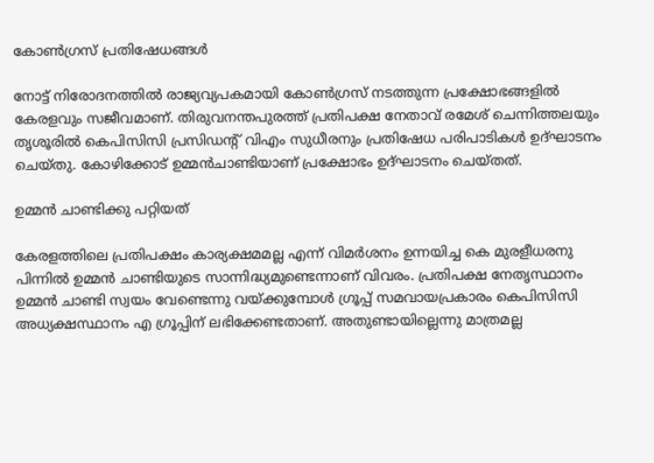കോണ്‍ഗ്രസ് പ്രതിഷേധങ്ങള്‍

നോട്ട് നിരോദനത്തില്‍ രാജ്യവ്യപകമായി കോണ്‍ഗ്രസ് നടത്തുന്ന പ്രക്ഷോഭങ്ങളില്‍ കേരളവും സജീവമാണ്. തിരുവനന്തപുരത്ത് പ്രതിപക്ഷ നേതാവ് രമേശ് ചെന്നിത്തലയും തൃശൂരില്‍ കെപിസിസി പ്രസിഡന്റ് വിഎം സുധീരനും പ്രതിഷേധ പരിപാടികള്‍ ഉദ്ഘാടനം ചെയ്തു. കോഴിക്കോട് ഉമ്മന്‍ചാണ്ടിയാണ് പ്രക്ഷോഭം ഉദ്ഘാടനം ചെയ്തത്.

ഉമ്മന്‍ ചാണ്ടിക്കു പറ്റിയത്

കേരളത്തിലെ പ്രതിപക്ഷം കാര്യക്ഷമമല്ല എന്ന് വിമര്‍ശനം ഉന്നയിച്ച കെ മുരളീധരനു പിന്നില്‍ ഉമ്മന്‍ ചാണ്ടിയുടെ സാന്നിദ്ധ്യമുണ്ടെന്നാണ് വിവരം. പ്രതിപക്ഷ നേതൃസ്ഥാനം ഉമ്മന്‍ ചാണ്ടി സ്വയം വേണ്ടെന്നു വയ്ക്കുമ്പോള്‍ ഗ്രൂപ്പ് സമവായപ്രകാരം കെപിസിസി അധ്യക്ഷസ്ഥാനം എ ഗ്രൂപ്പിന് ലഭിക്കേണ്ടതാണ്. അതുണ്ടായില്ലെന്നു മാത്രമല്ല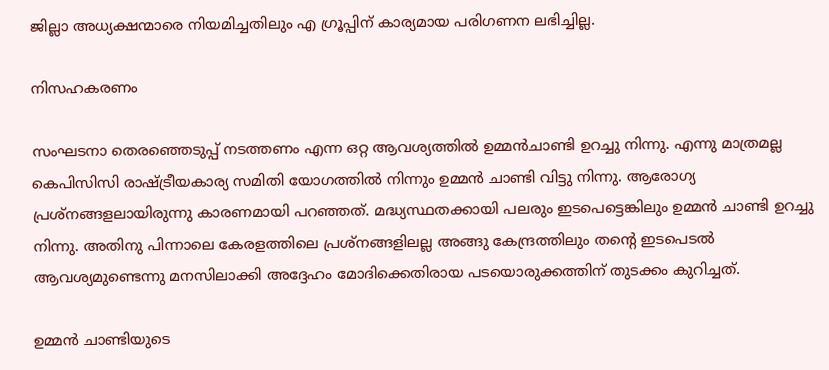ജില്ലാ അധ്യക്ഷന്മാരെ നിയമിച്ചതിലും എ ഗ്രൂപ്പിന് കാര്യമായ പരിഗണന ലഭിച്ചില്ല.

നിസഹകരണം

സംഘടനാ തെരഞ്ഞെടുപ്പ് നടത്തണം എന്ന ഒറ്റ ആവശ്യത്തില്‍ ഉമ്മന്‍ചാണ്ടി ഉറച്ചു നിന്നു. എന്നു മാത്രമല്ല കെപിസിസി രാഷ്ട്രീയകാര്യ സമിതി യോഗത്തില്‍ നിന്നും ഉമ്മന്‍ ചാണ്ടി വിട്ടു നിന്നു. ആരോഗ്യ പ്രശ്‌നങ്ങളലായിരുന്നു കാരണമായി പറഞ്ഞത്. മദ്ധ്യസ്ഥതക്കായി പലരും ഇടപെട്ടെങ്കിലും ഉമ്മന്‍ ചാണ്ടി ഉറച്ചു നിന്നു. അതിനു പിന്നാലെ കേരളത്തിലെ പ്രശ്‌നങ്ങളിലല്ല അങ്ങു കേന്ദ്രത്തിലും തന്റെ ഇടപെടല്‍ ആവശ്യമുണ്ടെന്നു മനസിലാക്കി അദ്ദേഹം മോദിക്കെതിരായ പടയൊരുക്കത്തിന് തുടക്കം കുറിച്ചത്.

ഉമ്മന്‍ ചാണ്ടിയുടെ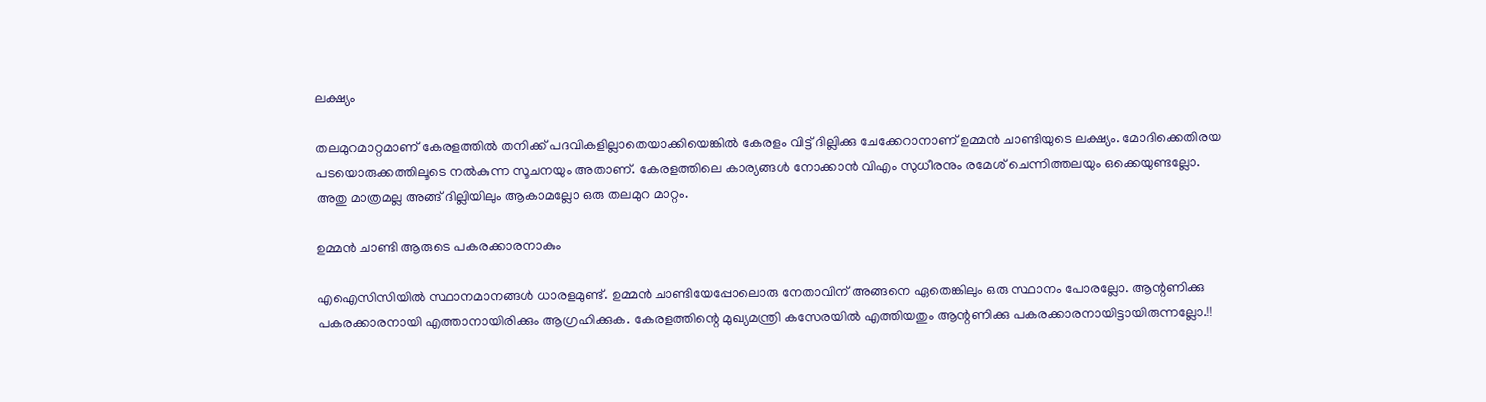ലക്ഷ്യം

തലമുറമാറ്റമാണ് കേരളത്തില്‍ തനിക്ക് പദവികളില്ലാതെയാക്കിയെങ്കില്‍ കേരളം വിട്ട് ദില്ലിക്കു ചേക്കേറാനാണ് ഉമ്മന്‍ ചാണ്ടിയുടെ ലക്ഷ്യം. മോദിക്കെതിരയ പടയൊരുക്കത്തിലൂടെ നല്‍കുന്ന സൂചനയും അതാണ്. കേരളത്തിലെ കാര്യങ്ങള്‍ നോക്കാന്‍ വിഎം സുധീരനും രമേശ് ചെന്നിത്തലയും ഒക്കെയുണ്ടല്ലോ. അതു മാത്രമല്ല അങ്ങ് ദില്ലിയിലും ആകാമല്ലോ ഒരു തലമുറ മാറ്റം.

ഉമ്മന്‍ ചാണ്ടി ആരുടെ പകരക്കാരനാകും

എഐസിസിയില്‍ സ്ഥാനമാനങ്ങള്‍ ധാരളമുണ്ട്. ഉമ്മന്‍ ചാണ്ടിയേപ്പോലൊരു നേതാവിന് അങ്ങനെ ഏതെങ്കിലും ഒരു സ്ഥാനം പോരല്ലോ. ആന്റണിക്കു പകരക്കാരനായി എത്താനായിരിക്കും ആഗ്രഹിക്കുക. കേരളത്തിന്റെ മുഖ്യമന്ത്രി കസേരയില്‍ എത്തിയതും ആന്റണിക്കു പകരക്കാരനായിട്ടായിരുന്നല്ലോ.!!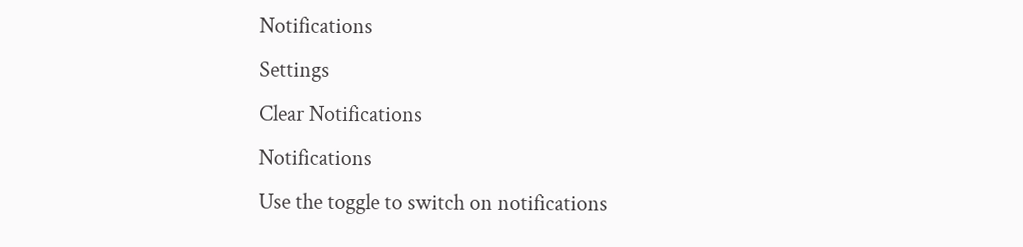Notifications
Settings
Clear Notifications
Notifications
Use the toggle to switch on notifications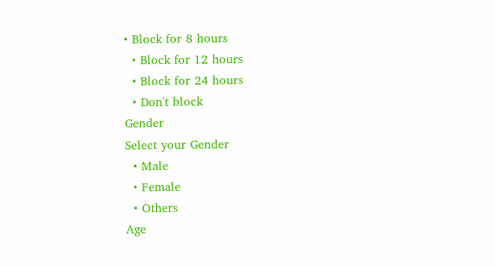• Block for 8 hours
  • Block for 12 hours
  • Block for 24 hours
  • Don't block
Gender
Select your Gender
  • Male
  • Female
  • Others
Age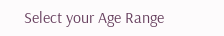Select your Age Range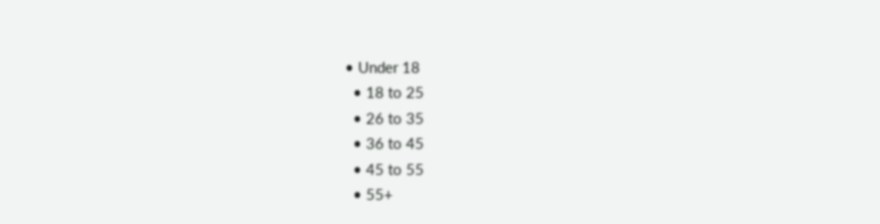• Under 18
  • 18 to 25
  • 26 to 35
  • 36 to 45
  • 45 to 55
  • 55+